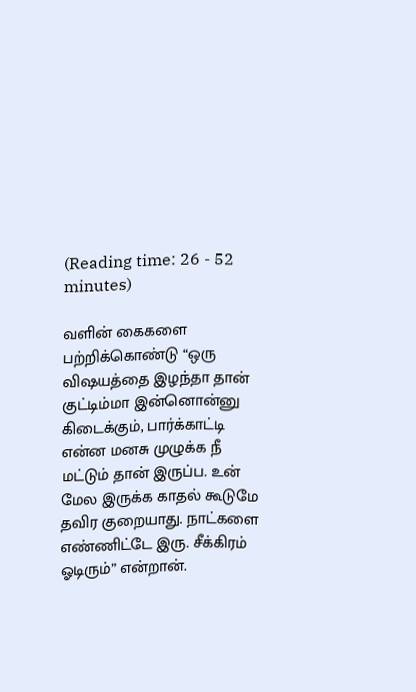(Reading time: 26 - 52 minutes)

வளின் கைகளை பற்றிக்கொண்டு “ஒரு விஷயத்தை இழந்தா தான் குட்டிம்மா இன்னொன்னு கிடைக்கும், பார்க்காட்டி என்ன மனசு முழுக்க நீ மட்டும் தான் இருப்ப. உன் மேல இருக்க காதல் கூடுமே தவிர குறையாது. நாட்களை எண்ணிட்டே இரு. சீக்கிரம் ஓடிரும்” என்றான்.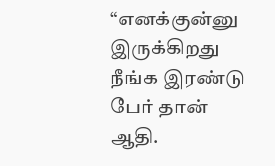“எனக்குன்னு இருக்கிறது நீங்க இரண்டு பேர் தான் ஆதி.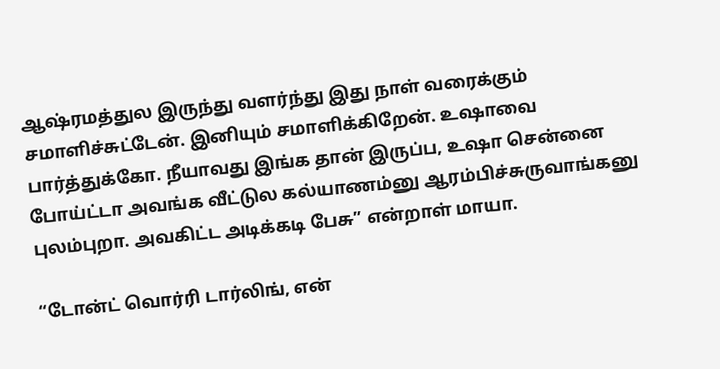ஆஷ்ரமத்துல இருந்து வளர்ந்து இது நாள் வரைக்கும் சமாளிச்சுட்டேன். இனியும் சமாளிக்கிறேன். உஷாவை பார்த்துக்கோ. நீயாவது இங்க தான் இருப்ப, உஷா சென்னை போய்ட்டா அவங்க வீட்டுல கல்யாணம்னு ஆரம்பிச்சுருவாங்கனு புலம்புறா. அவகிட்ட அடிக்கடி பேசு” என்றாள் மாயா.

“டோன்ட் வொர்ரி டார்லிங், என்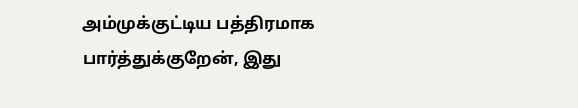அம்முக்குட்டிய பத்திரமாக பார்த்துக்குறேன், இது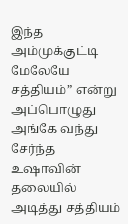இந்த அம்முக்குட்டி மேலேயே சத்தியம்” என்று அப்பொழுது அங்கே வந்து சேர்ந்த உஷாவின் தலையில் அடித்து சத்தியம்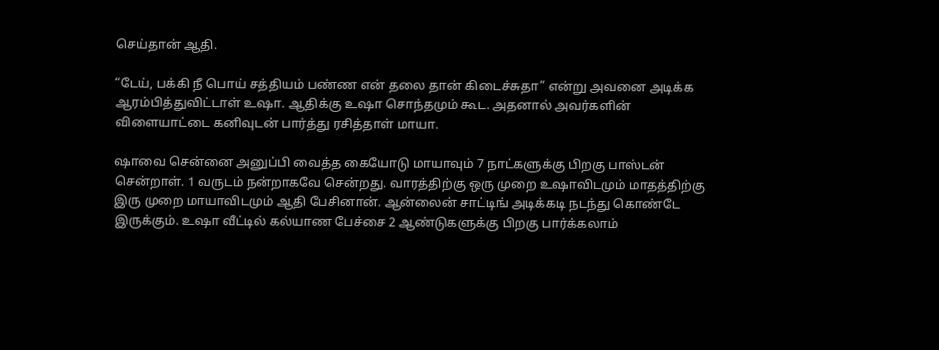செய்தான் ஆதி.

“டேய், பக்கி நீ பொய் சத்தியம் பண்ண என் தலை தான் கிடைச்சுதா” என்று அவனை அடிக்க ஆரம்பித்துவிட்டாள் உஷா. ஆதிக்கு உஷா சொந்தமும் கூட. அதனால் அவர்களின் விளையாட்டை கனிவுடன் பார்த்து ரசித்தாள் மாயா.

ஷாவை சென்னை அனுப்பி வைத்த கையோடு மாயாவும் 7 நாட்களுக்கு பிறகு பாஸ்டன் சென்றாள். 1 வருடம் நன்றாகவே சென்றது. வாரத்திற்கு ஒரு முறை உஷாவிடமும் மாதத்திற்கு இரு முறை மாயாவிடமும் ஆதி பேசினான். ஆன்லைன் சாட்டிங் அடிக்கடி நடந்து கொண்டே இருக்கும். உஷா வீட்டில் கல்யாண பேச்சை 2 ஆண்டுகளுக்கு பிறகு பார்க்கலாம்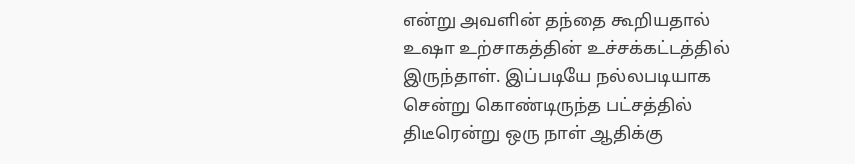என்று அவளின் தந்தை கூறியதால் உஷா உற்சாகத்தின் உச்சக்கட்டத்தில் இருந்தாள். இப்படியே நல்லபடியாக சென்று கொண்டிருந்த பட்சத்தில் திடீரென்று ஒரு நாள் ஆதிக்கு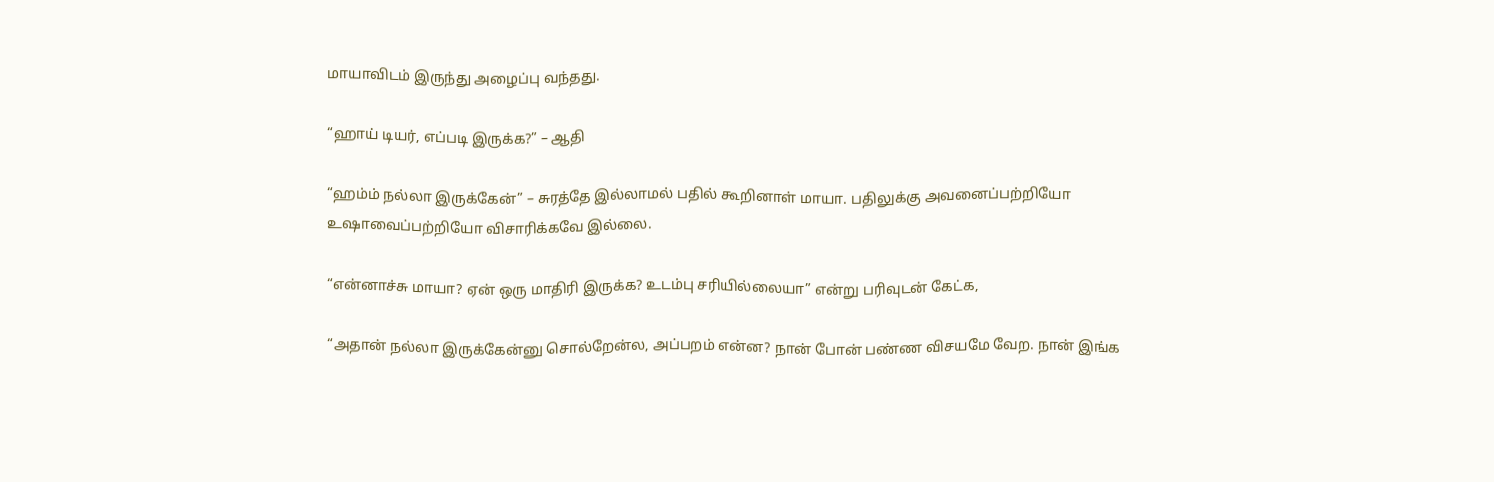மாயாவிடம் இருந்து அழைப்பு வந்தது.

“ஹாய் டியர், எப்படி இருக்க?” – ஆதி

“ஹம்ம் நல்லா இருக்கேன்” – சுரத்தே இல்லாமல் பதில் கூறினாள் மாயா. பதிலுக்கு அவனைப்பற்றியோ உஷாவைப்பற்றியோ விசாரிக்கவே இல்லை.

“என்னாச்சு மாயா? ஏன் ஒரு மாதிரி இருக்க? உடம்பு சரியில்லையா” என்று பரிவுடன் கேட்க,

“அதான் நல்லா இருக்கேன்னு சொல்றேன்ல, அப்பறம் என்ன? நான் போன் பண்ண விசயமே வேற. நான் இங்க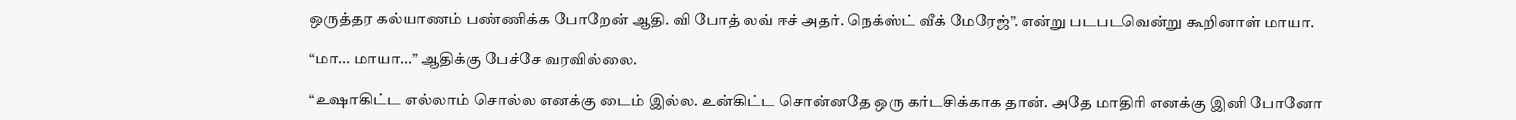ஒருத்தர கல்யாணம் பண்ணிக்க போறேன் ஆதி. வி போத் லவ் ஈச் அதர். நெக்ஸ்ட் வீக் மேரேஜ்”. என்று படபடவென்று கூறினாள் மாயா.

“மா... மாயா...” ஆதிக்கு பேச்சே வரவில்லை.

“உஷாகிட்ட எல்லாம் சொல்ல எனக்கு டைம் இல்ல. உன்கிட்ட சொன்னதே ஒரு கர்டசிக்காக தான். அதே மாதிரி எனக்கு இனி போனோ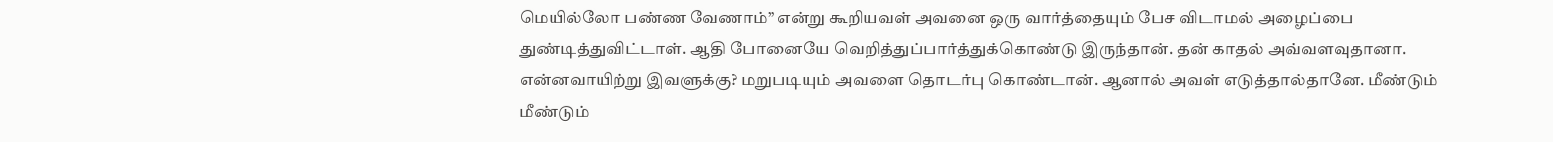மெயில்லோ பண்ண வேணாம்” என்று கூறியவள் அவனை ஒரு வார்த்தையும் பேச விடாமல் அழைப்பை துண்டித்துவிட்டாள். ஆதி போனையே வெறித்துப்பார்த்துக்கொண்டு இருந்தான். தன் காதல் அவ்வளவுதானா. என்னவாயிற்று இவளுக்கு? மறுபடியும் அவளை தொடர்பு கொண்டான். ஆனால் அவள் எடுத்தால்தானே. மீண்டும் மீண்டும்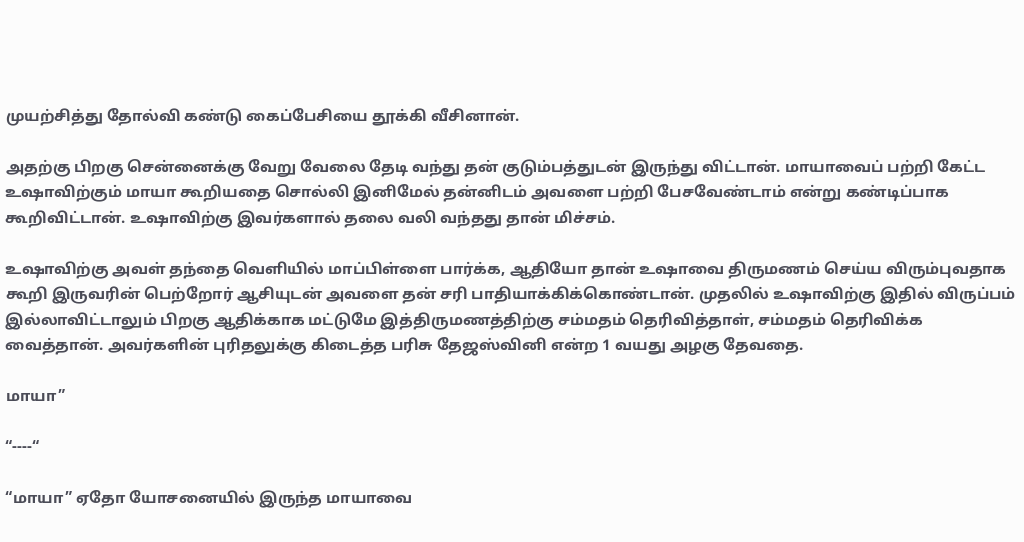முயற்சித்து தோல்வி கண்டு கைப்பேசியை தூக்கி வீசினான்.

அதற்கு பிறகு சென்னைக்கு வேறு வேலை தேடி வந்து தன் குடும்பத்துடன் இருந்து விட்டான். மாயாவைப் பற்றி கேட்ட உஷாவிற்கும் மாயா கூறியதை சொல்லி இனிமேல் தன்னிடம் அவளை பற்றி பேசவேண்டாம் என்று கண்டிப்பாக கூறிவிட்டான். உஷாவிற்கு இவர்களால் தலை வலி வந்தது தான் மிச்சம்.

உஷாவிற்கு அவள் தந்தை வெளியில் மாப்பிள்ளை பார்க்க, ஆதியோ தான் உஷாவை திருமணம் செய்ய விரும்புவதாக கூறி இருவரின் பெற்றோர் ஆசியுடன் அவளை தன் சரி பாதியாக்கிக்கொண்டான். முதலில் உஷாவிற்கு இதில் விருப்பம் இல்லாவிட்டாலும் பிறகு ஆதிக்காக மட்டுமே இத்திருமணத்திற்கு சம்மதம் தெரிவித்தாள், சம்மதம் தெரிவிக்க வைத்தான். அவர்களின் புரிதலுக்கு கிடைத்த பரிசு தேஜஸ்வினி என்ற 1 வயது அழகு தேவதை.

மாயா”

“----“

“மாயா” ஏதோ யோசனையில் இருந்த மாயாவை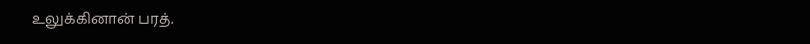உலுக்கினான் பரத்.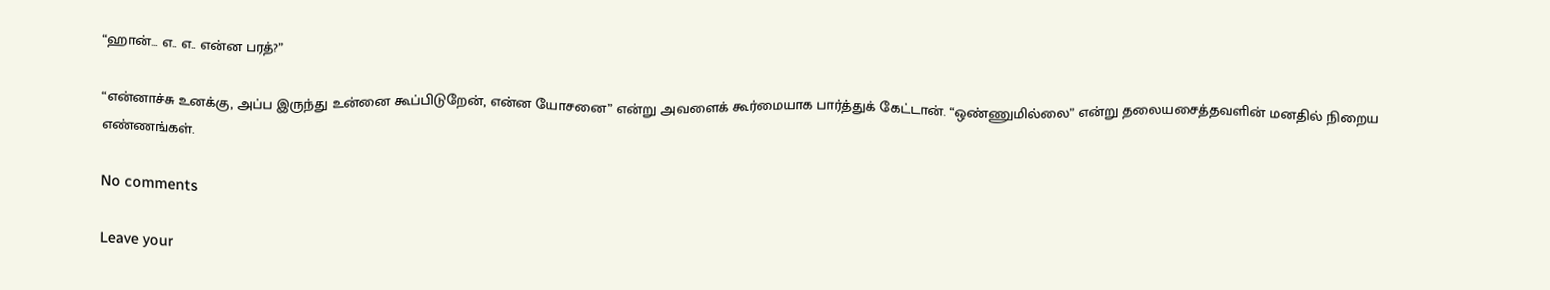“ஹான்... எ.. எ.. என்ன பரத்?”

“என்னாச்சு உனக்கு, அப்ப இருந்து உன்னை கூப்பிடுறேன், என்ன யோசனை” என்று அவளைக் கூர்மையாக பார்த்துக் கேட்டான். “ஒண்ணுமில்லை” என்று தலையசைத்தவளின் மனதில் நிறைய எண்ணங்கள்.

No comments

Leave your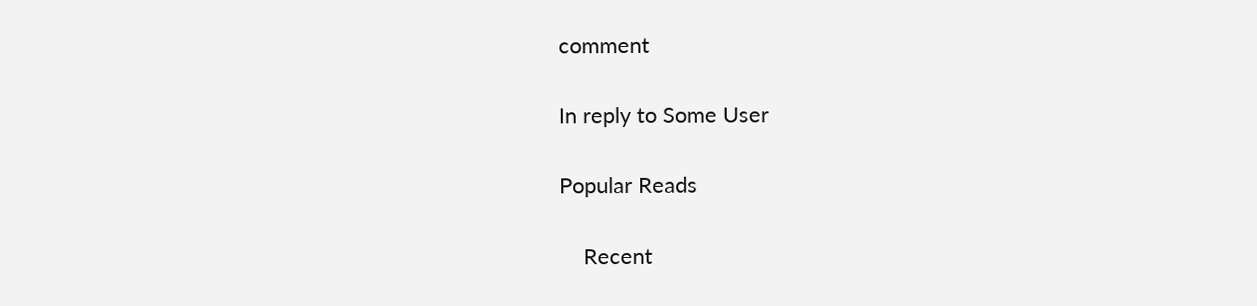comment

In reply to Some User

Popular Reads

    Recent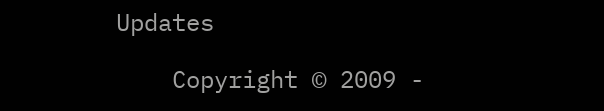Updates

    Copyright © 2009 -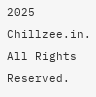2025 Chillzee.in. All Rights Reserved.